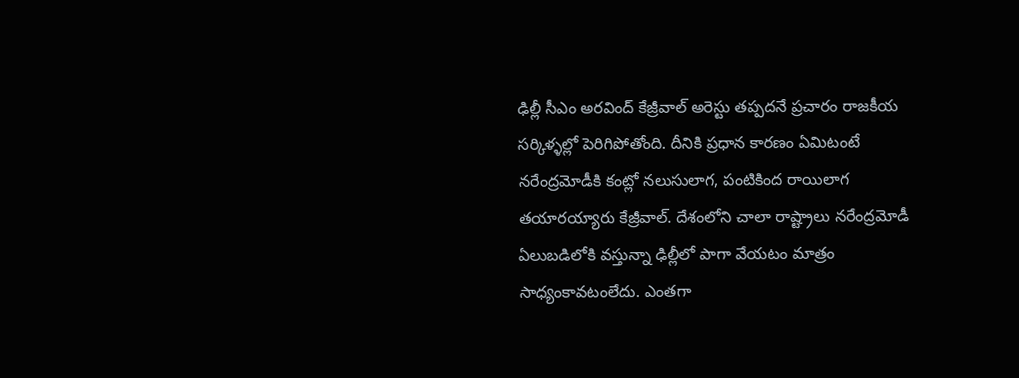ఢిల్లీ సీఎం అరవింద్ కేజ్రీవాల్ అరెస్టు తప్పదనే ప్రచారం రాజకీయ సర్కిళ్ళల్లో పెరిగిపోతోంది. దీనికి ప్రధాన కారణం ఏమిటంటే నరేంద్రమోడీకి కంట్లో నలుసులాగ, పంటికింద రాయిలాగ తయారయ్యారు కేజ్రీవాల్. దేశంలోని చాలా రాష్ట్రాలు నరేంద్రమోడీ ఏలుబడిలోకి వస్తున్నా ఢిల్లీలో పాగా వేయటం మాత్రం సాధ్యంకావటంలేదు. ఎంతగా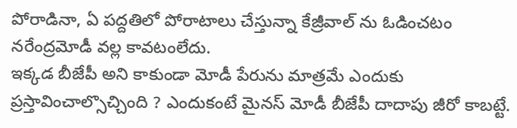పోరాడినా, ఏ పద్దతిలో పోరాటాలు చేస్తున్నా కేజ్రీవాల్ ను ఓడించటం నరేంద్రమోడీ వల్ల కావటంలేదు.
ఇక్కడ బీజేపీ అని కాకుండా మోడీ పేరును మాత్రమే ఎందుకు ప్రస్తావించాల్సొచ్చింది ? ఎందుకంటే మైనస్ మోడీ బీజేపీ దాదాపు జీరో కాబట్టే.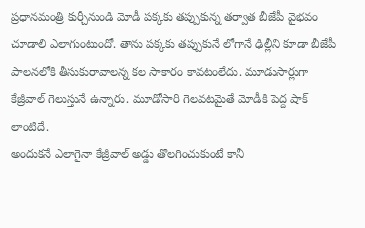ప్రధానమంత్రి కుర్చీనుండి మోడీ పక్కకు తప్పుకున్న తర్వాత బీజేపీ వైభవం చూడాలి ఎలాగుంటుందో. తాను పక్కకు తప్పుకునే లోగానే ఢిల్లీని కూడా బీజేపీ పాలనలోకి తీసుకురావాలన్న కల సాకారం కావటంలేదు. మూడుసార్లుగా కేజ్రీవాల్ గెలుస్తునే ఉన్నారు. మూడోసారి గెలవటమైతే మోడీకి పెద్ద షాక్ లాంటిదే.
అందుకనే ఎలాగైనా కేజ్రీవాల్ అడ్డు తొలగించుకుంటే కానీ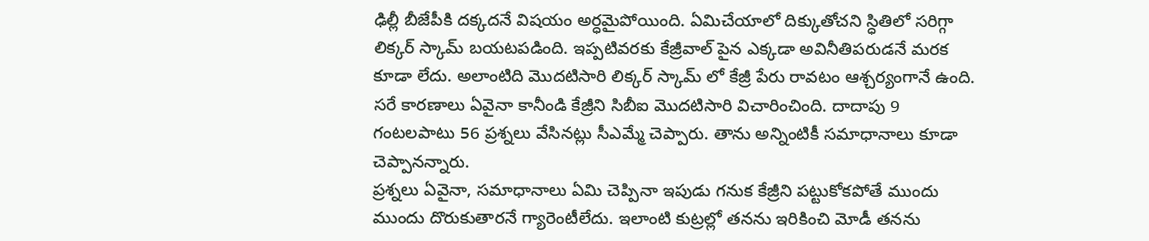ఢిల్లీ బీజేపీకి దక్కదనే విషయం అర్ధమైపోయింది. ఏమిచేయాలో దిక్కుతోచని స్ధితిలో సరిగ్గా లిక్కర్ స్కామ్ బయటపడింది. ఇప్పటివరకు కేజ్రీవాల్ పైన ఎక్కడా అవినీతిపరుడనే మరక కూడా లేదు. అలాంటిది మొదటిసారి లిక్కర్ స్కామ్ లో కేజ్రీ పేరు రావటం ఆశ్చర్యంగానే ఉంది. సరే కారణాలు ఏవైనా కానీండి కేజ్రీని సిబీఐ మొదటిసారి విచారించింది. దాదాపు 9 గంటలపాటు 56 ప్రశ్నలు వేసినట్లు సీఎమ్మే చెప్పారు. తాను అన్నింటికీ సమాధానాలు కూడా చెప్పానన్నారు.
ప్రశ్నలు ఏవైనా, సమాధానాలు ఏమి చెప్పినా ఇపుడు గనుక కేజ్రీని పట్టుకోకపోతే ముందు ముందు దొరుకుతారనే గ్యారెంటీలేదు. ఇలాంటి కుట్రల్లో తనను ఇరికించి మోడీ తనను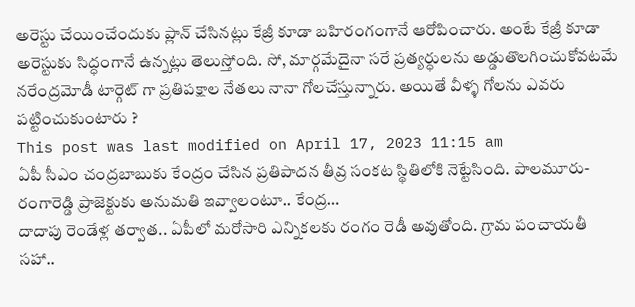అరెస్టు చేయించేందుకు ప్లాన్ చేసినట్లు కేజ్రీ కూడా బహిరంగంగానే ఆరోపించారు. అంటే కేజ్రీ కూడా అరెస్టుకు సిద్ధంగానే ఉన్నట్లు తెలుస్తోంది. సో, మార్గమేదైనా సరే ప్రత్యర్ధులను అడ్డుతొలగించుకోవటమే నరేంద్రమోడీ టార్గెట్ గా ప్రతిపక్షాల నేతలు నానా గోలచేస్తున్నారు. అయితే వీళ్ళ గోలను ఎవరు పట్టించుకుంటారు ?
This post was last modified on April 17, 2023 11:15 am
ఏపీ సీఎం చంద్రబాబుకు కేంద్రం చేసిన ప్రతిపాదన తీవ్ర సంకట స్థితిలోకి నెట్టేసింది. పాలమూరు-రంగారెడ్డి ప్రాజెక్టుకు అనుమతి ఇవ్వాలంటూ.. కేంద్ర…
దాదాపు రెండేళ్ల తర్వాత.. ఏపీలో మరోసారి ఎన్నికలకు రంగం రెడీ అవుతోంది. గ్రామ పంచాయతీ సహా..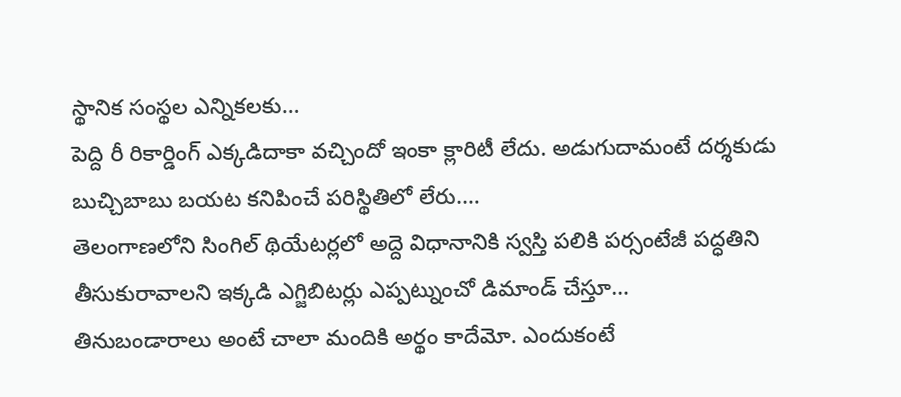స్థానిక సంస్థల ఎన్నికలకు…
పెద్ది రీ రికార్డింగ్ ఎక్కడిదాకా వచ్చిందో ఇంకా క్లారిటీ లేదు. అడుగుదామంటే దర్శకుడు బుచ్చిబాబు బయట కనిపించే పరిస్థితిలో లేరు.…
తెలంగాణలోని సింగిల్ థియేటర్లలో అద్దె విధానానికి స్వస్తి పలికి పర్సంటేజీ పద్ధతిని తీసుకురావాలని ఇక్కడి ఎగ్జిబిటర్లు ఎప్పట్నుంచో డిమాండ్ చేస్తూ…
తినుబండారాలు అంటే చాలా మందికి అర్థం కాదేమో. ఎందుకంటే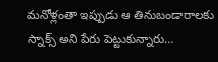మనోళ్లంతా ఇప్పుడు ఆ తినుబండారాలకు స్నాక్స్ అని పేరు పెట్టుకున్నారు…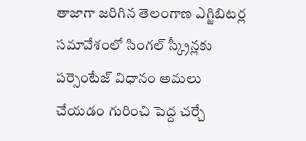తాజాగా జరిగిన తెలంగాణ ఎగ్జిబిటర్ల సమావేశంలో సింగల్ స్క్రీన్లకు పర్సెంటేజ్ విధానం అమలు చేయడం గురించి పెద్ద చర్చే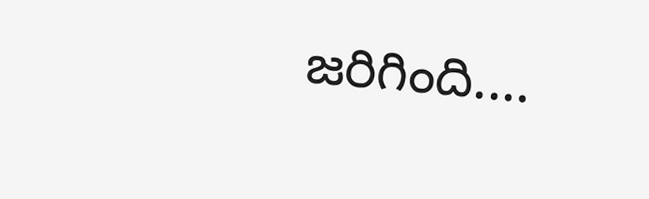జరిగింది.…